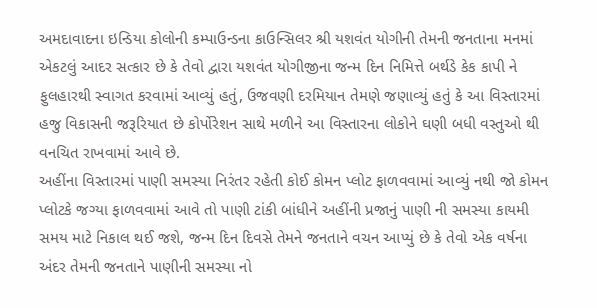અમદાવાદના ઇન્ડિયા કોલોની કમ્પાઉન્ડના કાઉન્સિલર શ્રી યશવંત યોગીની તેમની જનતાના મનમાં એકટલું આદર સત્કાર છે કે તેવો દ્વારા યશવંત યોગીજીના જન્મ દિન નિમિત્તે બર્થડે કેક કાપી ને ફુલહારથી સ્વાગત કરવામાં આવ્યું હતું, ઉજવણી દરમિયાન તેમણે જણાવ્યું હતું કે આ વિસ્તારમાં હજુ વિકાસની જરૂરિયાત છે કોર્પોરેશન સાથે મળીને આ વિસ્તારના લોકોને ઘણી બધી વસ્તુઓ થી વનચિત રાખવામાં આવે છે.
અહીંના વિસ્તારમાં પાણી સમસ્યા નિરંતર રહેતી કોઈ કોમન પ્લોટ ફાળવવામાં આવ્યું નથી જો કોમન પ્લોટકે જગ્યા ફાળવવામાં આવે તો પાણી ટાંકી બાંધીને અહીંની પ્રજાનું પાણી ની સમસ્યા કાયમી સમય માટે નિકાલ થઈ જશે, જન્મ દિન દિવસે તેમને જનતાને વચન આપ્યું છે કે તેવો એક વર્ષના અંદર તેમની જનતાને પાણીની સમસ્યા નો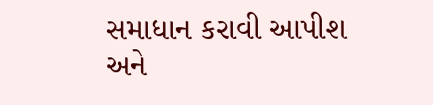સમાધાન કરાવી આપીશ અને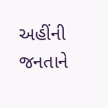અહીંની જનતાને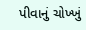પીવાનું ચોખ્ખું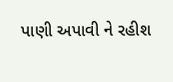પાણી અપાવી ને રહીશ